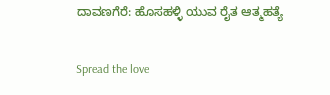ದಾವಣಗೆರೆ: ಹೊಸಹಳ್ಳಿ ಯುವ ರೈತ ಆತ್ಮಹತ್ಯೆ

Spread the love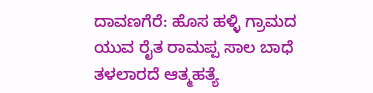ದಾವಣಗೆರೆ: ಹೊಸ ಹಳ್ಳಿ ಗ್ರಾಮದ ಯುವ ರೈತ ರಾಮಪ್ಪ ಸಾಲ ಬಾಧೆ ತಳಲಾರದೆ ಆತ್ಮಹತ್ಯೆ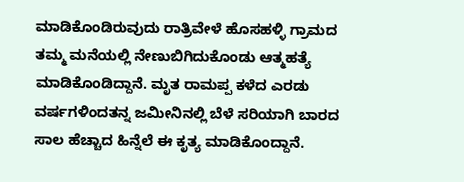ಮಾಡಿಕೊಂಡಿರುವುದು ರಾತ್ರಿವೇಳೆ ಹೊಸಹಳ್ಳಿ ಗ್ರಾಮದ ತಮ್ಮ ಮನೆಯಲ್ಲಿ ನೇಣುಬಿಗಿದುಕೊಂಡು ಆತ್ಮಹತ್ಯೆ ಮಾಡಿಕೊಂಡಿದ್ದಾನೆ. ಮೃತ ರಾಮಪ್ಪ ಕಳೆದ ಎರಡು ವರ್ಷಗಳಿಂದ‌ತನ್ನ ಜಮೀನಿನಲ್ಲಿ ಬೆಳೆ ಸರಿಯಾಗಿ ಬಾರದ ಸಾಲ ಹೆಚ್ಚಾದ ಹಿನ್ನೆಲೆ ಈ ಕೃತ್ಯ ಮಾಡಿಕೊಂದ್ದಾನೆ.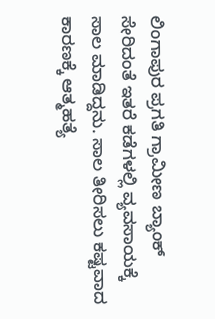ಲಿಂಗಾಪುರ ಪ್ರಗತಿ ಗ್ರಾಮೀಣ ಬ್ಯಾಂಕ್ ಸೇರಿದಂತೆ ಇತರೆ ಕಡೆಗಳಲ್ಲಿ ವ್ಯವಸಾಯಕ್ಕೆ ಸಾಲ ಮಾಡಿದ್ದನು. ಸಾಲ ತೀರಿಸಲು ಕಷ್ಟವಾದ ಕಾರಣಕ್ಕೆ ಆತ್ಮಹತ್ಯೆ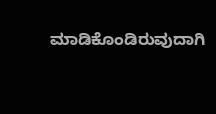ಮಾಡಿಕೊಂಡಿರುವುದಾಗಿ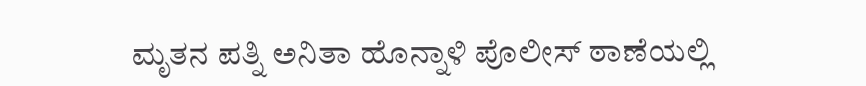ಮೃತನ ಪತ್ನಿ ಅನಿತಾ ಹೊನ್ನಾಳಿ ಪೊಲೀಸ್ ಠಾಣೆಯಲ್ಲಿ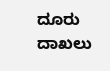ದೂರು ದಾಖಲು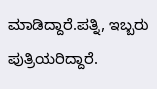ಮಾಡಿದ್ದಾರೆ.ಪತ್ನಿ, ಇಬ್ಬರು ಪುತ್ರಿಯರಿದ್ದಾರೆ.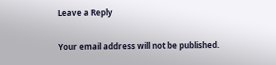Leave a Reply

Your email address will not be published.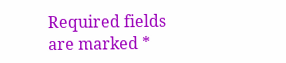Required fields are marked *